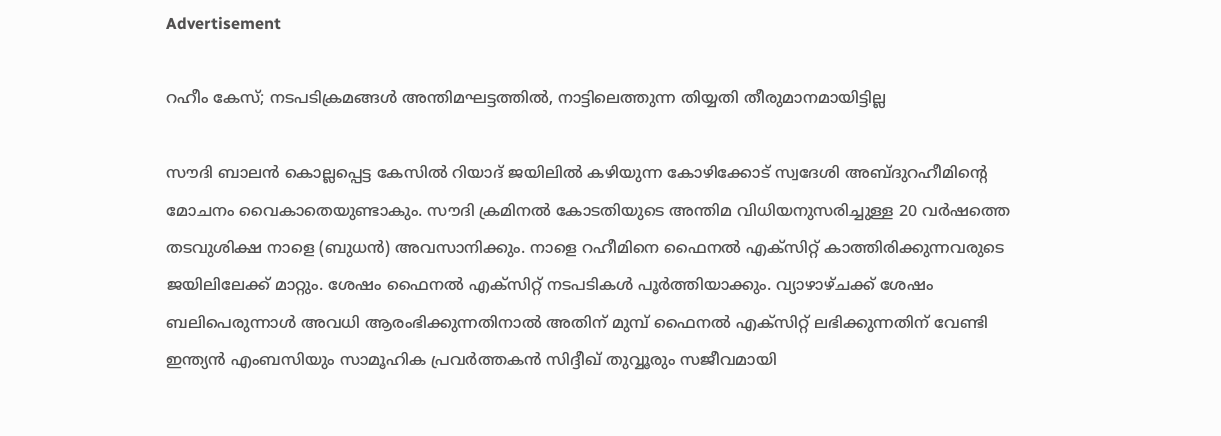Advertisement

റഹീം കേസ്; നടപടിക്രമങ്ങള്‍ അന്തിമഘട്ടത്തില്‍, നാട്ടിലെത്തുന്ന തിയ്യതി തീരുമാനമായിട്ടില്ല

സൗദി ബാലന്‍ കൊല്ലപ്പെട്ട കേസില്‍ റിയാദ് ജയിലില്‍ കഴിയുന്ന കോഴിക്കോട് സ്വദേശി അബ്ദുറഹീമിന്റെ മോചനം വൈകാതെയുണ്ടാകും. സൗദി ക്രമിനല്‍ കോടതിയുടെ അന്തിമ വിധിയനുസരിച്ചുള്ള 20 വര്‍ഷത്തെ തടവുശിക്ഷ നാളെ (ബുധന്‍) അവസാനിക്കും. നാളെ റഹീമിനെ ഫൈനല്‍ എക്‌സിറ്റ് കാത്തിരിക്കുന്നവരുടെ ജയിലിലേക്ക് മാറ്റും. ശേഷം ഫൈനല്‍ എക്‌സിറ്റ് നടപടികള്‍ പൂര്‍ത്തിയാക്കും. വ്യാഴാഴ്ചക്ക് ശേഷം ബലിപെരുന്നാള്‍ അവധി ആരംഭിക്കുന്നതിനാല്‍ അതിന് മുമ്പ് ഫൈനല്‍ എക്‌സിറ്റ് ലഭിക്കുന്നതിന് വേണ്ടി ഇന്ത്യന്‍ എംബസിയും സാമൂഹിക പ്രവര്‍ത്തകന്‍ സിദ്ദീഖ് തുവ്വൂരും സജീവമായി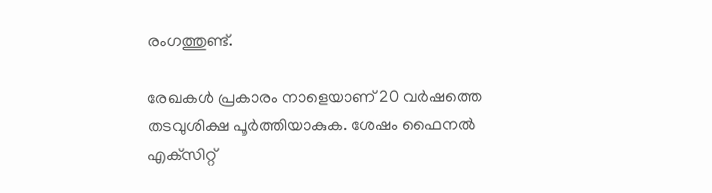രംഗത്തുണ്ട്.

രേഖകള്‍ പ്രകാരം നാളെയാണ് 20 വര്‍ഷത്തെ തടവുശിക്ഷ പൂര്‍ത്തിയാകുക. ശേഷം ഫൈനല്‍ എക്‌സിറ്റ്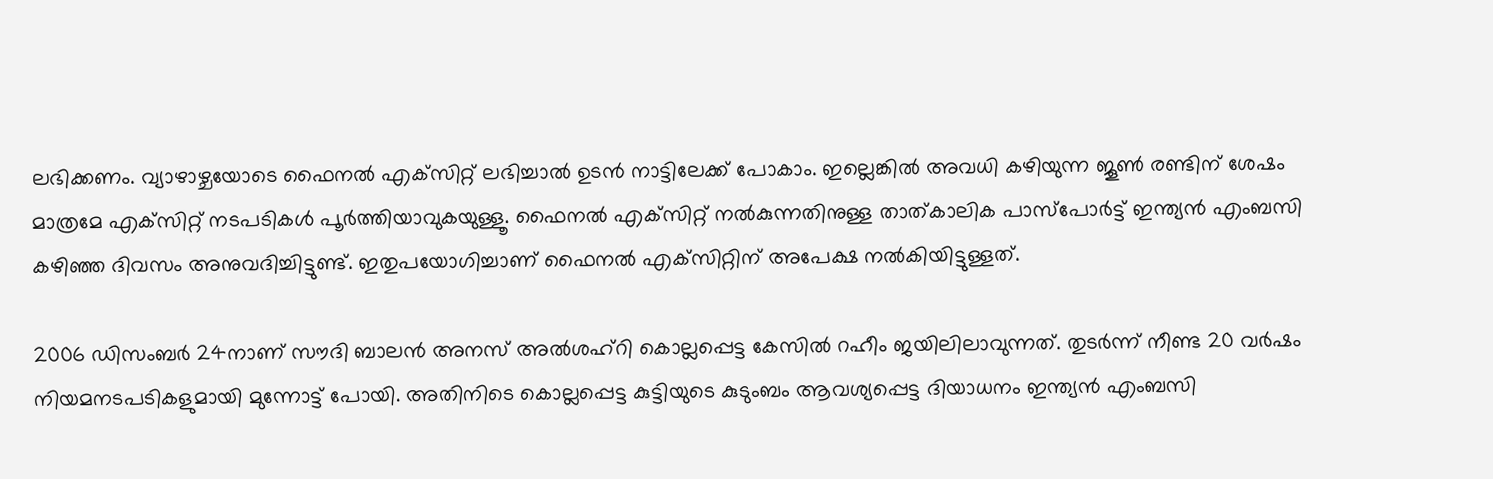ലഭിക്കണം. വ്യാഴാഴ്ചയോടെ ഫൈനല്‍ എക്‌സിറ്റ് ലഭിച്ചാല്‍ ഉടന്‍ നാട്ടിലേക്ക് പോകാം. ഇല്ലെങ്കില്‍ അവധി കഴിയുന്ന ജൂണ്‍ രണ്ടിന് ശേഷം മാത്രമേ എക്‌സിറ്റ് നടപടികള്‍ പൂര്‍ത്തിയാവുകയുള്ളൂ. ഫൈനല്‍ എക്‌സിറ്റ് നല്‍കുന്നതിനുള്ള താത്കാലിക പാസ്‌പോര്‍ട്ട് ഇന്ത്യന്‍ എംബസി കഴിഞ്ഞ ദിവസം അനുവദിച്ചിട്ടുണ്ട്. ഇതുപയോഗിച്ചാണ് ഫൈനല്‍ എക്‌സിറ്റിന് അപേക്ഷ നല്‍കിയിട്ടുള്ളത്.

2006 ഡിസംബര്‍ 24നാണ് സൗദി ബാലന്‍ അനസ് അല്‍ശഹ്‌റി കൊല്ലപ്പെട്ട കേസില്‍ റഹീം ജയിലിലാവുന്നത്. തുടര്‍ന്ന് നീണ്ട 20 വര്‍ഷം നിയമനടപടികളുമായി മുന്നോട്ട് പോയി. അതിനിടെ കൊല്ലപ്പെട്ട കുട്ടിയുടെ കുടുംബം ആവശ്യപ്പെട്ട ദിയാധനം ഇന്ത്യന്‍ എംബസി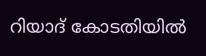റിയാദ് കോടതിയില്‍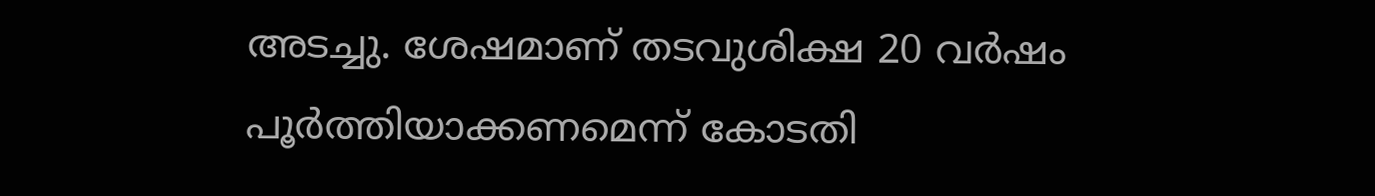അടച്ചു. ശേഷമാണ് തടവുശിക്ഷ 20 വര്‍ഷം പൂര്‍ത്തിയാക്കണമെന്ന് കോടതി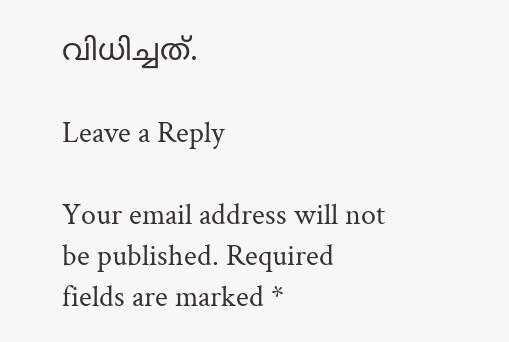വിധിച്ചത്.

Leave a Reply

Your email address will not be published. Required fields are marked *